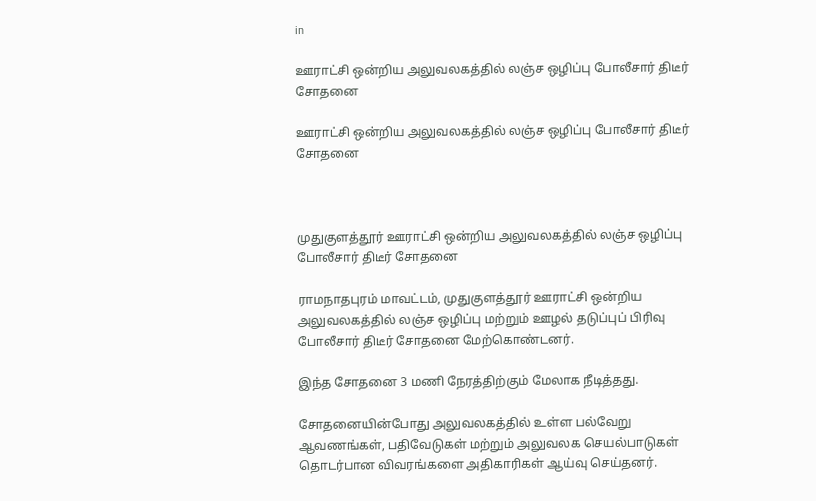in

ஊராட்சி ஒன்றிய அலுவலகத்தில் லஞ்ச ஒழிப்பு போலீசார் திடீர் சோதனை

ஊராட்சி ஒன்றிய அலுவலகத்தில் லஞ்ச ஒழிப்பு போலீசார் திடீர் சோதனை



முதுகுளத்தூர் ஊராட்சி ஒன்றிய அலுவலகத்தில் லஞ்ச ஒழிப்பு போலீசார் திடீர் சோதனை

ராமநாதபுரம் மாவட்டம், முதுகுளத்தூர் ஊராட்சி ஒன்றிய அலுவலகத்தில் லஞ்ச ஒழிப்பு மற்றும் ஊழல் தடுப்புப் பிரிவு போலீசார் திடீர் சோதனை மேற்கொண்டனர்.

இந்த சோதனை 3 மணி நேரத்திற்கும் மேலாக நீடித்தது.

சோதனையின்போது அலுவலகத்தில் உள்ள பல்வேறு ஆவணங்கள், பதிவேடுகள் மற்றும் அலுவலக செயல்பாடுகள் தொடர்பான விவரங்களை அதிகாரிகள் ஆய்வு செய்தனர்.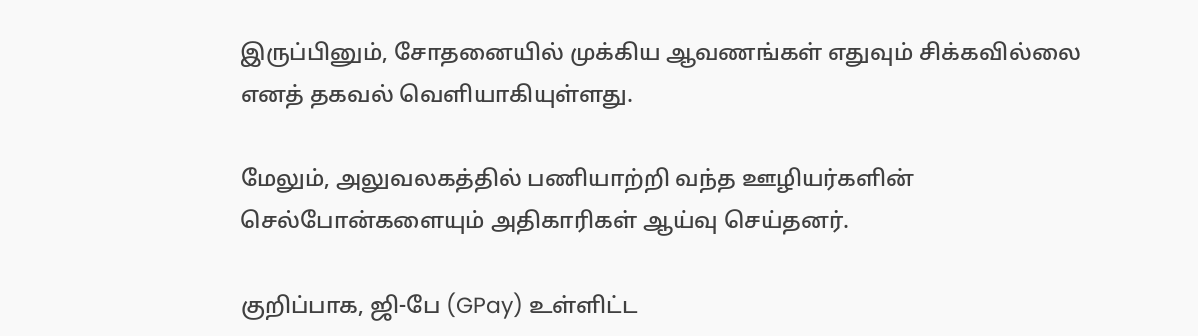இருப்பினும், சோதனையில் முக்கிய ஆவணங்கள் எதுவும் சிக்கவில்லை எனத் தகவல் வெளியாகியுள்ளது.

மேலும், அலுவலகத்தில் பணியாற்றி வந்த ஊழியர்களின் செல்போன்களையும் அதிகாரிகள் ஆய்வு செய்தனர்.

குறிப்பாக, ஜி-பே (GPay) உள்ளிட்ட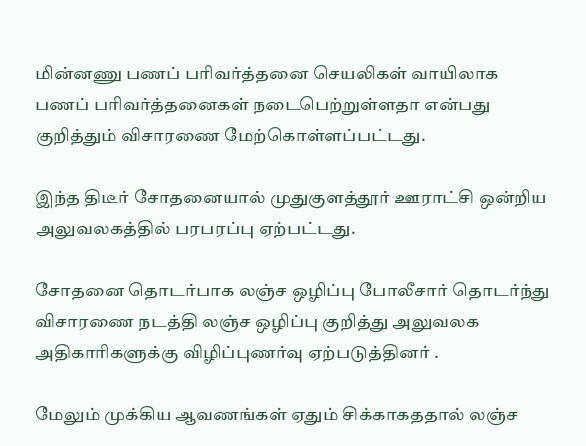மின்னணு பணப் பரிவர்த்தனை செயலிகள் வாயிலாக பணப் பரிவர்த்தனைகள் நடைபெற்றுள்ளதா என்பது குறித்தும் விசாரணை மேற்கொள்ளப்பட்டது.

இந்த திடீர் சோதனையால் முதுகுளத்தூர் ஊராட்சி ஒன்றிய அலுவலகத்தில் பரபரப்பு ஏற்பட்டது.

சோதனை தொடர்பாக லஞ்ச ஒழிப்பு போலீசார் தொடர்ந்து விசாரணை நடத்தி லஞ்ச ஒழிப்பு குறித்து அலுவலக அதிகாரிகளுக்கு விழிப்புணர்வு ஏற்படுத்தினர் .

மேலும் முக்கிய ஆவணங்கள் ஏதும் சிக்காகததால் லஞ்ச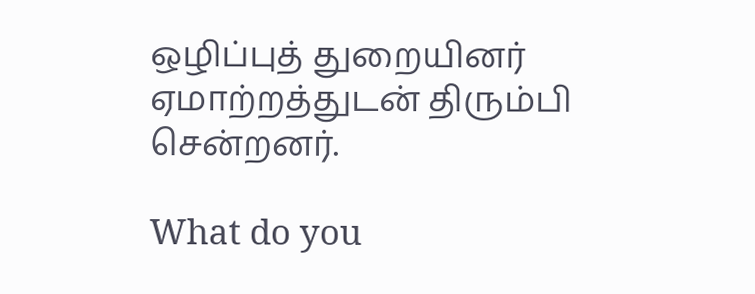ஒழிப்புத் துறையினர் ஏமாற்றத்துடன் திரும்பி சென்றனர்.

What do you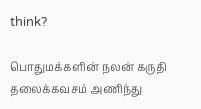think?

பொதுமக்களின் நலன் கருதி தலைக்கவசம் அணிந்து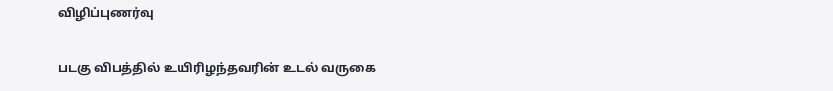விழிப்புணர்வு

படகு விபத்தில் உயிரிழந்தவரின் உடல் வருகை